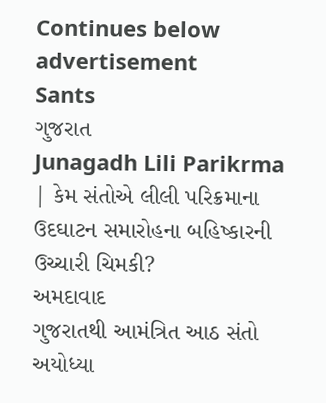Continues below advertisement
Sants
ગુજરાત
Junagadh Lili Parikrma | કેમ સંતોએ લીલી પરિક્રમાના ઉદઘાટન સમારોહના બહિષ્કારની ઉચ્ચારી ચિમકી?
અમદાવાદ
ગુજરાતથી આમંત્રિત આઠ સંતો અયોધ્યા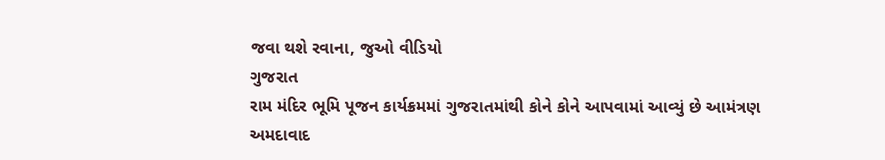જવા થશે રવાના, જુઓ વીડિયો
ગુજરાત
રામ મંદિર ભૂમિ પૂજન કાર્યક્રમમાં ગુજરાતમાંથી કોને કોને આપવામાં આવ્યું છે આમંત્રણ
અમદાવાદ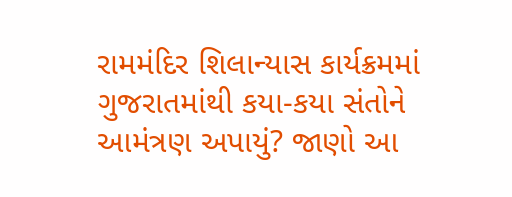રામમંદિર શિલાન્યાસ કાર્યક્રમમાં ગુજરાતમાંથી કયા-કયા સંતોને આમંત્રણ અપાયું? જાણો આ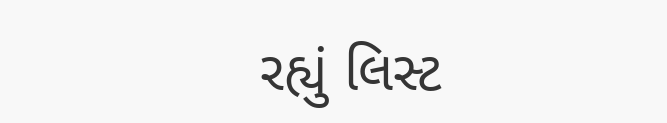રહ્યું લિસ્ટ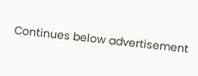Continues below advertisement